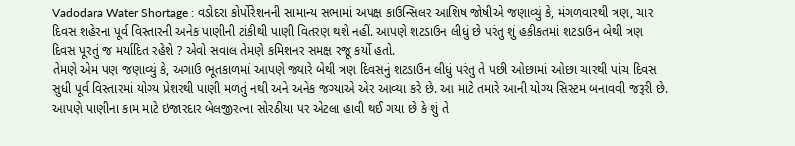Vadodara Water Shortage : વડોદરા કોર્પોરેશનની સામાન્ય સભામાં અપક્ષ કાઉન્સિલર આશિષ જોષીએ જણાવ્યું કે, મંગળવારથી ત્રણ, ચાર દિવસ શહેરના પૂર્વ વિસ્તારની અનેક પાણીની ટાંકીથી પાણી વિતરણ થશે નહીં. આપણે શટડાઉન લીધું છે પરંતુ શું હકીકતમાં શટડાઉન બેથી ત્રણ દિવસ પૂરતું જ મર્યાદિત રહેશે ? એવો સવાલ તેમણે કમિશનર સમક્ષ રજૂ કર્યો હતો.
તેમણે એમ પણ જણાવ્યું કે, અગાઉ ભૂતકાળમાં આપણે જ્યારે બેથી ત્રણ દિવસનું શટડાઉન લીધું પરંતુ તે પછી ઓછામાં ઓછા ચારથી પાંચ દિવસ સુધી પૂર્વ વિસ્તારમાં યોગ્ય પ્રેશરથી પાણી મળતું નથી અને અનેક જગ્યાએ એર આવ્યા કરે છે. આ માટે તમારે આની યોગ્ય સિસ્ટમ બનાવવી જરૂરી છે. આપણે પાણીના કામ માટે ઇજારદાર બેલજીરત્ના સોરઠીયા પર એટલા હાવી થઈ ગયા છે કે શું તે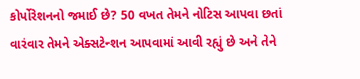કોર્પોરેશનનો જમાઈ છે? 50 વખત તેમને નોટિસ આપવા છતાં વારંવાર તેમને એક્સટેન્શન આપવામાં આવી રહ્યું છે અને તેને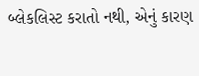બ્લેકલિસ્ટ કરાતો નથી, એનું કારણ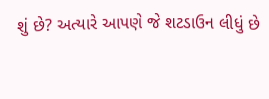શું છે? અત્યારે આપણે જે શટડાઉન લીધું છે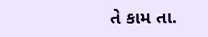તે કામ તા.